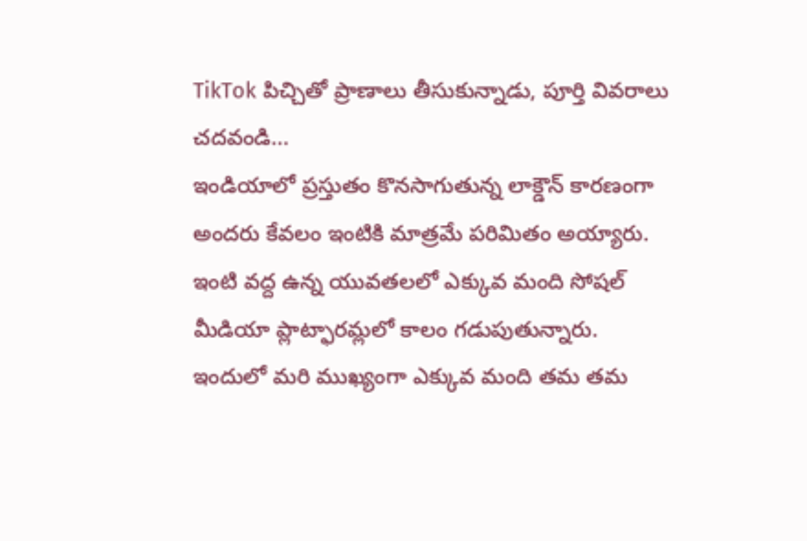TikTok పిచ్చితో ప్రాణాలు తీసుకున్నాడు, పూర్తి వివరాలు చదవండి...
ఇండియాలో ప్రస్తుతం కొనసాగుతున్న లాక్డౌన్ కారణంగా అందరు కేవలం ఇంటికి మాత్రమే పరిమితం అయ్యారు. ఇంటి వద్ద ఉన్న యువతలలో ఎక్కువ మంది సోషల్ మీడియా ప్లాట్ఫారమ్లలో కాలం గడుపుతున్నారు. ఇందులో మరి ముఖ్యంగా ఎక్కువ మంది తమ తమ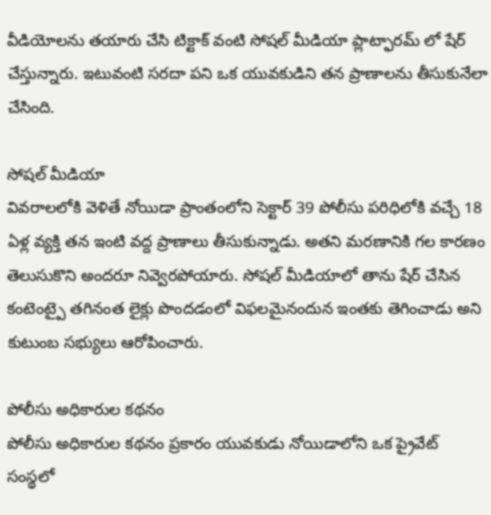వీడియోలను తయారు చేసి టిక్టాక్ వంటి సోషల్ మీడియా ప్లాట్ఫారమ్ లో షేర్ చేస్తున్నారు. ఇటువంటి సరదా పని ఒక యువకుడిని తన ప్రాణాలను తీసుకునేలా చేసింది.

సోషల్ మీడియా
వివరాలలోకి వెళితే నోయిడా ప్రాంతంలోని సెక్టార్ 39 పోలీసు పరిధిలోకి వచ్చే 18 ఏళ్ల వ్యక్తి తన ఇంటి వద్ద ప్రాణాలు తీసుకున్నాడు. అతని మరణానికి గల కారణం తెలుసుకొని అందరూ నివ్వెరపోయారు. సోషల్ మీడియాలో తాను షేర్ చేసిన కంటెంట్పై తగినంత లైక్లు పొందడంలో విఫలమైనందున ఇంతకు తెగించాడు అని కుటుంబ సభ్యులు ఆరోపించారు.

పోలీసు అధికారుల కథనం
పోలీసు అధికారుల కథనం ప్రకారం యువకుడు నోయిడాలోని ఒక ప్రైవేట్ సంస్థలో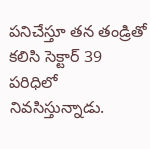పనిచేస్తూ తన తండ్రితో కలిసి సెక్టార్ 39 పరిధిలో నివసిస్తున్నాడు.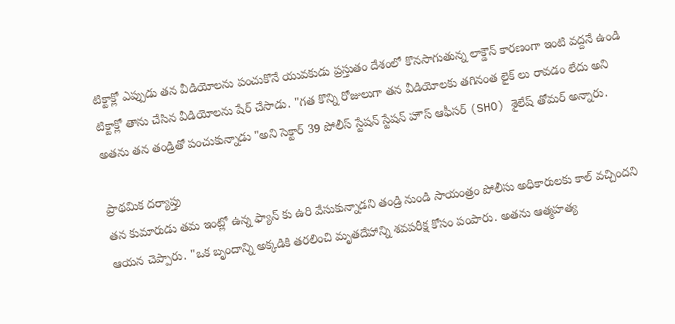టిక్టాక్లో ఎప్పుడు తన వీడియోలను పంచుకొనే యువకుడు ప్రస్తుతం దేశంలో కొనసాగుతున్న లాక్డౌన్ కారణంగా ఇంటి వద్దనే ఉండి టిక్టాక్లో తాను చేసిన వీడియోలను షేర్ చేసాడు. "గత కొన్ని రోజులుగా తన వీడియోలకు తగినంత లైక్ లు రావడం లేదు అని అతను తన తండ్రితో పంచుకున్నాడు "అని సెక్టార్ 39 పోలీస్ స్టేషన్ స్టేషన్ హౌస్ ఆఫీసర్ (SHO) శైలేష్ తోమర్ అన్నారు.

ప్రాథమిక దర్యాప్తు
తన కుమారుడు తమ ఇంట్లో ఉన్న ఫ్యాన్ కు ఉరి వేసుకున్నాడని తండ్రి నుండి సాయంత్రం పోలీసు అధికారులకు కాల్ వచ్చిందని ఆయన చెప్పారు. "ఒక బృందాన్ని అక్కడికి తరలించి మృతదేహాన్ని శవపరీక్ష కోసం పంపారు. అతను ఆత్మహత్య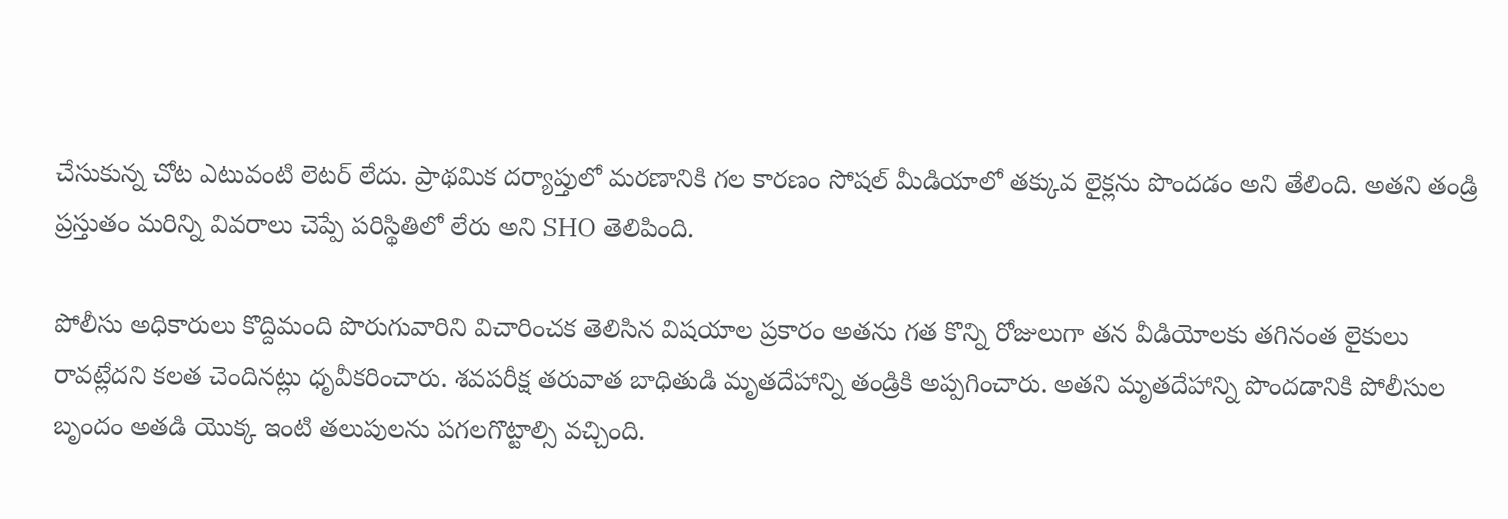చేసుకున్న చోట ఎటువంటి లెటర్ లేదు. ప్రాథమిక దర్యాప్తులో మరణానికి గల కారణం సోషల్ మీడియాలో తక్కువ లైక్లను పొందడం అని తేలింది. అతని తండ్రి ప్రస్తుతం మరిన్ని వివరాలు చెప్పే పరిస్థితిలో లేరు అని SHO తెలిపింది.

పోలీసు అధికారులు కొద్దిమంది పొరుగువారిని విచారించక తెలిసిన విషయాల ప్రకారం అతను గత కొన్ని రోజులుగా తన వీడియోలకు తగినంత లైకులు రావట్లేదని కలత చెందినట్లు ధృవీకరించారు. శవపరీక్ష తరువాత బాధితుడి మృతదేహాన్ని తండ్రికి అప్పగించారు. అతని మృతదేహాన్ని పొందడానికి పోలీసుల బృందం అతడి యొక్క ఇంటి తలుపులను పగలగొట్టాల్సి వచ్చింది.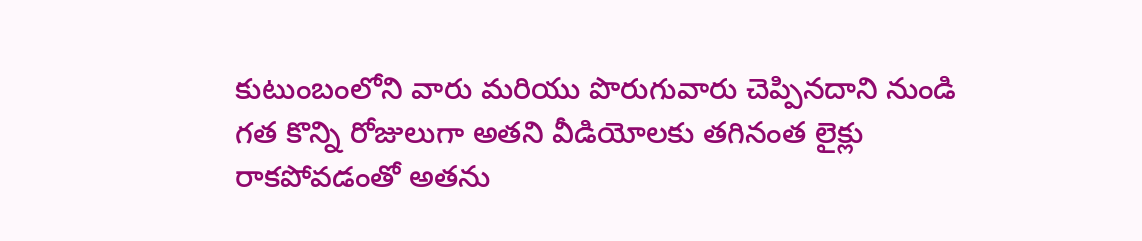కుటుంబంలోని వారు మరియు పొరుగువారు చెప్పినదాని నుండి గత కొన్ని రోజులుగా అతని వీడియోలకు తగినంత లైక్లు రాకపోవడంతో అతను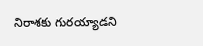నిరాశకు గురయ్యాడని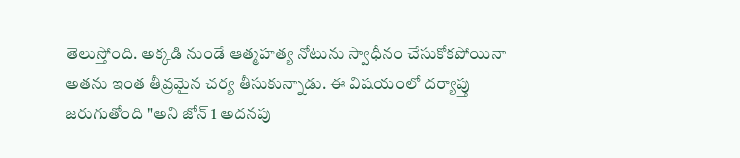తెలుస్తోంది. అక్కడి నుండే ఆత్మహత్య నోటును స్వాధీనం చేసుకోకపోయినా అతను ఇంత తీవ్రమైన చర్య తీసుకున్నాడు. ఈ విషయంలో దర్యాప్తు జరుగుతోంది "అని జోన్ 1 అదనపు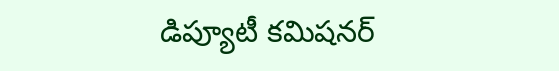డిప్యూటీ కమిషనర్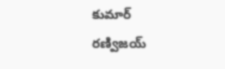కుమార్ రణ్విజయ్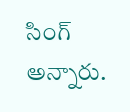సింగ్ అన్నారు.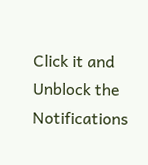Click it and Unblock the Notifications